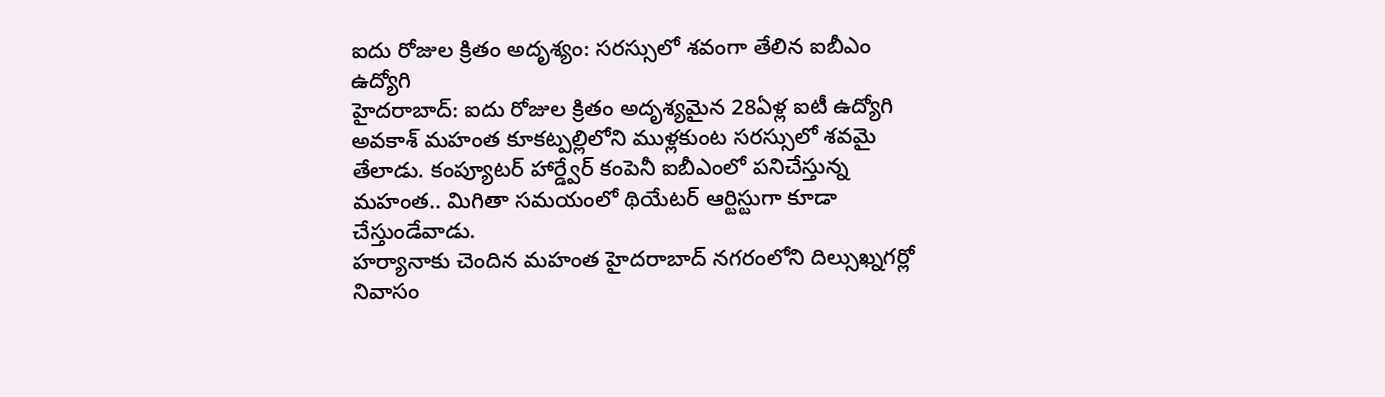ఐదు రోజుల క్రితం అదృశ్యం: సరస్సులో శవంగా తేలిన ఐబీఎం ఉద్యోగి
హైదరాబాద్: ఐదు రోజుల క్రితం అదృశ్యమైన 28ఏళ్ల ఐటీ ఉద్యోగి అవకాశ్ మహంత కూకట్పల్లిలోని ముళ్లకుంట సరస్సులో శవమై తేలాడు. కంప్యూటర్ హార్డ్వేర్ కంపెనీ ఐబీఎంలో పనిచేస్తున్న మహంత.. మిగితా సమయంలో థియేటర్ ఆర్టిస్టుగా కూడా చేస్తుండేవాడు.
హర్యానాకు చెందిన మహంత హైదరాబాద్ నగరంలోని దిల్సుఖ్నగర్లో నివాసం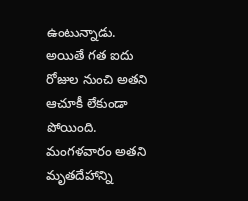ఉంటున్నాడు. అయితే గత ఐదు రోజుల నుంచి అతని ఆచూకీ లేకుండా పోయింది. మంగళవారం అతని మృతదేహాన్ని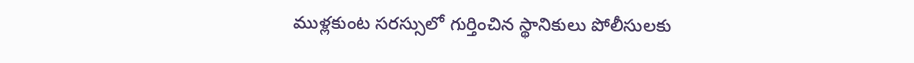ముళ్లకుంట సరస్సులో గుర్తించిన స్థానికులు పోలీసులకు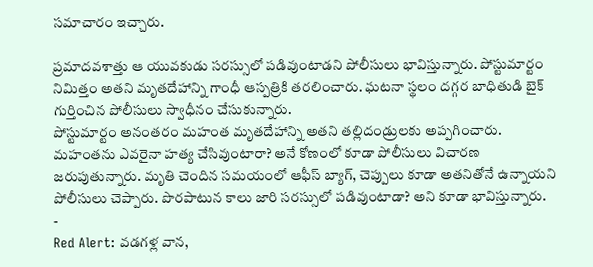సమాచారం ఇచ్చారు.

ప్రమాదవశాత్తు ఆ యువకుడు సరస్సులో పడివుంటాడని పోలీసులు భావిస్తున్నారు. పోస్టుమార్టం నిమిత్తం అతని మృతదేహాన్ని గాంధీ ఆస్పత్రికి తరలించారు. ఘటనా స్థలం దగ్గర బాధితుడి బైక్ గుర్తించిన పోలీసులు స్వాధీనం చేసుకున్నారు.
పోస్టుమార్టం అనంతరం మహంత మృతదేహాన్ని అతని తల్లిదండ్రులకు అప్పగించారు. మహంతను ఎవరైనా హత్య చేసివుంటారా? అనే కోణంలో కూడా పోలీసులు విచారణ జరుపుతున్నారు. మృతి చెందిన సమయంలో ఆఫీస్ బ్యాగ్, చెప్పులు కూడా అతనితోనే ఉన్నాయని పోలీసులు చెప్పారు. పొరపాటున కాలు జారి సరస్సులో పడివుంటాడా? అని కూడా భావిస్తున్నారు.
-
Red Alert: వడగళ్ల వాన,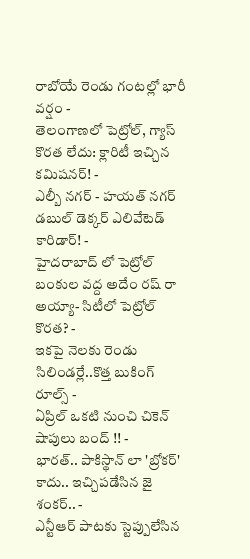రాబోయే రెండు గంటల్లో భారీ వర్షం -
తెలంగాణలో పెట్రోల్, గ్యాస్ కొరత లేదు: క్లారిటీ ఇచ్చిన కమిషనర్! -
ఎల్బీ నగర్ - హయత్ నగర్ డబుల్ డెక్కర్ ఎలివేటెడ్ కారిడార్! -
హైదరాబాద్ లో పెట్రోల్ బంకుల వద్ద అదేం రష్ రా అయ్యా- సిటీలో పెట్రోల్ కొరత? -
ఇకపై నెలకు రెండు సిలిండర్లే..కొత్త బుకింగ్ రూల్స్ -
ఏప్రిల్ ఒకటి నుంచి చికెన్ షాపులు బంద్ !! -
భారత్.. పాకిస్థాన్ లా 'బ్రోకర్' కాదు.. ఇచ్చిపడేసిన జై శంకర్.. -
ఎన్టీఆర్ పాటకు స్టెప్పులేసిన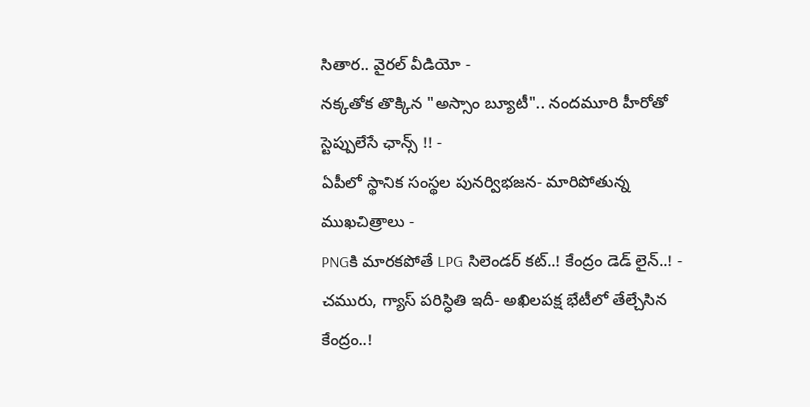సితార.. వైరల్ వీడియో -
నక్కతోక తొక్కిన "అస్సాం బ్యూటీ".. నందమూరి హీరోతో స్టెప్పులేసే ఛాన్స్ !! -
ఏపీలో స్థానిక సంస్థల పునర్విభజన- మారిపోతున్న ముఖచిత్రాలు -
PNGకి మారకపోతే LPG సిలెండర్ కట్..! కేంద్రం డెడ్ లైన్..! -
చమురు, గ్యాస్ పరిస్ధితి ఇదీ- అఖిలపక్ష భేటీలో తేల్చేసిన కేంద్రం..!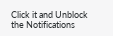Click it and Unblock the Notifications